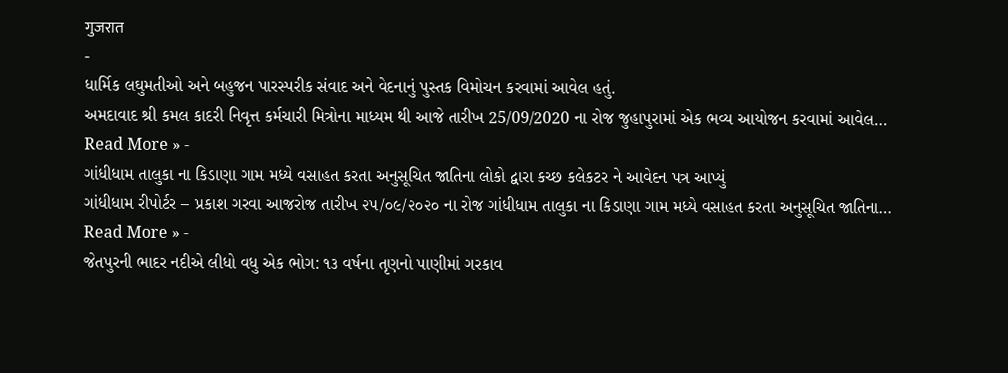गुजरात
-
ધાર્મિક લઘુમતીઓ અને બહુજન પારસ્પરીક સંવાદ અને વેદનાનું પુસ્તક વિમોચન કરવામાં આવેલ હતું.
અમદાવાદ શ્રી કમલ કાદરી નિવૃત્ત કર્મચારી મિત્રોના માધ્યમ થી આજે તારીખ 25/09/2020 ના રોજ જુહાપુરામાં એક ભવ્ય આયોજન કરવામાં આવેલ…
Read More » -
ગાંધીધામ તાલુકા ના કિડાણા ગામ મધ્યે વસાહત કરતા અનુસૂચિત જાતિના લોકો દ્વારા કચ્છ કલેકટર ને આવેદન પત્ર આપ્યું
ગાંધીધામ રીપોર્ટર – પ્રકાશ ગરવા આજરોજ તારીખ ૨૫/૦૯/૨૦૨૦ ના રોજ ગાંધીધામ તાલુકા ના કિડાણા ગામ મધ્યે વસાહત કરતા અનુસૂચિત જાતિના…
Read More » -
જેતપુરની ભાદર નદીએ લીધો વધુ એક ભોગ: ૧૩ વર્ષના તૃણનો પાણીમાં ગરકાવ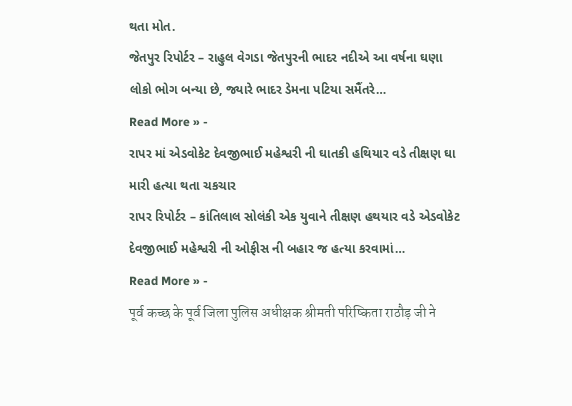થતા મોત.
જેતપુર રિપોર્ટર – રાહુલ વેગડા જેતપુરની ભાદર નદીએ આ વર્ષના ઘણા લોકો ભોગ બન્યા છે, જ્યારે ભાદર ડેમના પટિયા સમૈંતરે…
Read More » -
રાપર માં એડવોકેટ દેવજીભાઈ મહેશ્વરી ની ઘાતકી હથિયાર વડે તીક્ષણ ઘા મારી હત્યા થતા ચકચાર
રાપર રિપોર્ટર – કાંતિલાલ સોલંકી એક યુવાને તીક્ષણ હથયાર વડે એડવોકેટ દેવજીભાઈ મહેશ્વરી ની ઓફીસ ની બહાર જ હત્યા કરવામાં…
Read More » -
पूर्व कच्छ के पूर्व जिला पुलिस अधीक्षक श्रीमती परिष्किता राठौड़ जी ने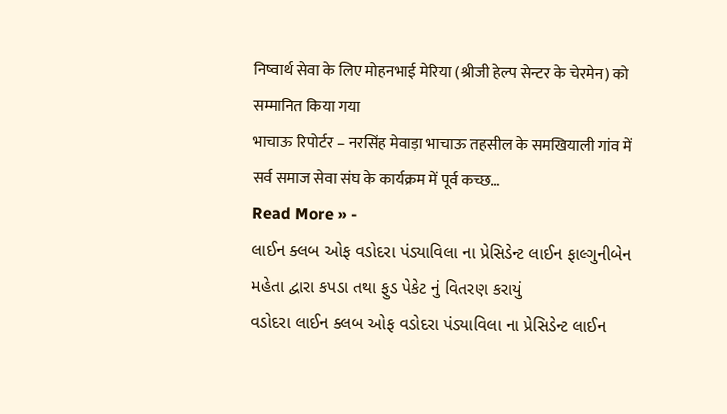निष्वार्थ सेवा के लिए मोहनभाई मेरिया (श्रीजी हेल्प सेन्टर के चेरमेन) को सम्मानित किया गया
भाचाऊ रिपोर्टर – नरसिंह मेवाड़ा भाचाऊ तहसील के समखियाली गांव में सर्व समाज सेवा संघ के कार्यक्रम में पूर्व कच्छ…
Read More » -
લાઈન ક્લબ ઓફ વડોદરા પંડ્યાવિલા ના પ્રેસિડેન્ટ લાઈન ફાલ્ગુનીબેન મહેતા દ્વારા કપડા તથા ફુડ પેકેટ નું વિતરણ કરાયું
વડોદરા લાઈન ક્લબ ઓફ વડોદરા પંડ્યાવિલા ના પ્રેસિડેન્ટ લાઈન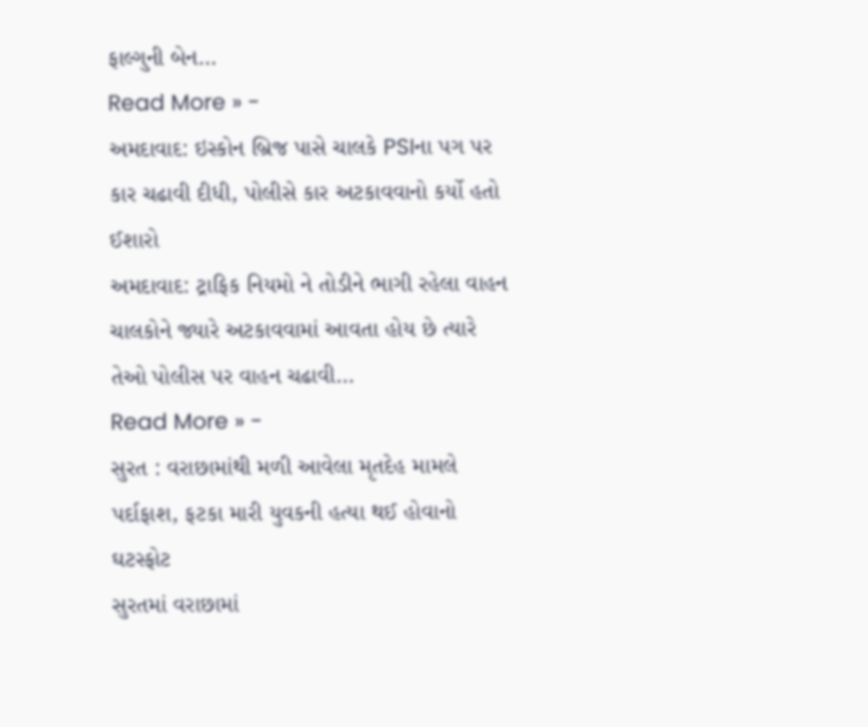ફાલ્ગુની બેન…
Read More » -
અમદાવાદ: ઇસ્કોન બ્રિજ પાસે ચાલકે PSIના પગ પર કાર ચઢાવી દીધી, પોલીસે કાર અટકાવવાનો કર્યો હતો ઈશારો
અમદાવાદ: ટ્રાફિક નિયમો ને તોડીને ભાગી રહેલા વાહન ચાલકોને જ્યારે અટકાવવામાં આવતા હોય છે ત્યારે તેઓ પોલીસ પર વાહન ચઢાવી…
Read More » -
સુરત : વરાછામાંથી મળી આવેલા મૃતદેહ મામલે પર્દાફાશ, ફટકા મારી યુવકની હત્યા થઈ હોવાનો ઘટસ્ફોટ
સુરતમાં વરાછામાં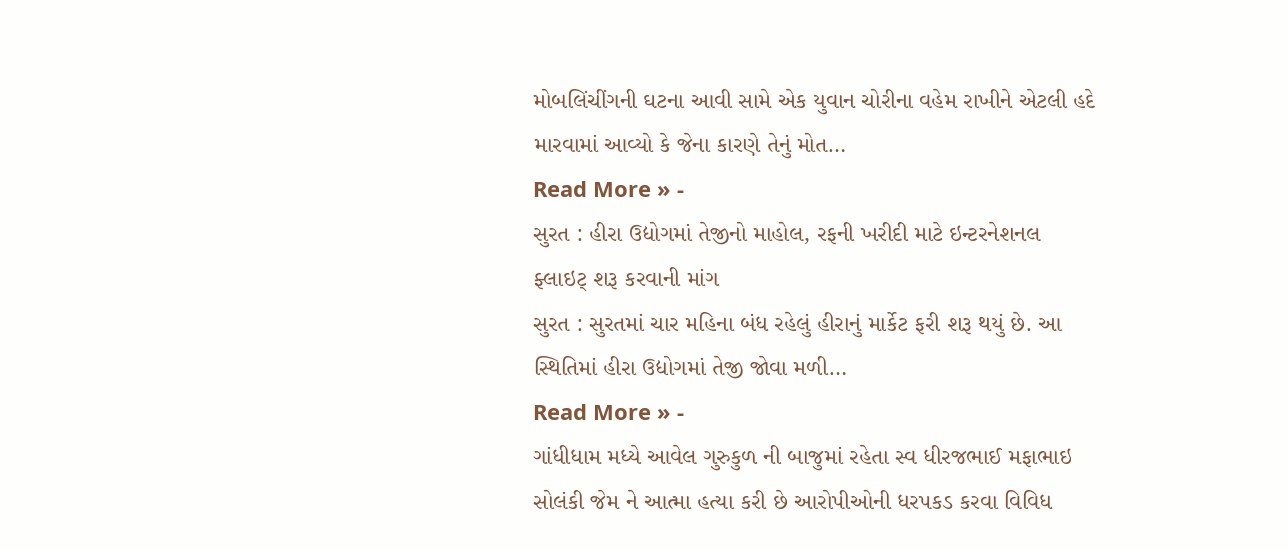મોબલિંચીંગની ઘટના આવી સામે એક યુવાન ચોરીના વહેમ રાખીને એટલી હદે મારવામાં આવ્યો કે જેના કારણે તેનું મોત…
Read More » -
સુરત : હીરા ઉદ્યોગમાં તેજીનો માહોલ, રફની ખરીદી માટે ઇન્ટરનેશનલ ફ્લાઇટ્ શરૂ કરવાની માંગ
સુરત : સુરતમાં ચાર મહિના બંધ રહેલું હીરાનું માર્કેટ ફરી શરૂ થયું છે. આ સ્થિતિમાં હીરા ઉદ્યોગમાં તેજી જોવા મળી…
Read More » -
ગાંધીધામ મધ્યે આવેલ ગુરુકુળ ની બાજુમાં રહેતા સ્વ ધીરજભાઈ મફાભાઇ સોલંકી જેમ ને આત્મા હત્યા કરી છે આરોપીઓની ધરપકડ કરવા વિવિધ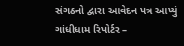સંગઠનો દ્વારા આવેદન પત્ર આપ્યું
ગાંધીધામ રિપોર્ટર –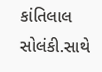કાંતિલાલ સોલંકી.સાથે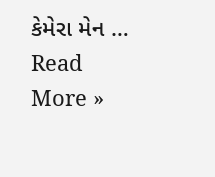કેમેરા મેન …
Read More »